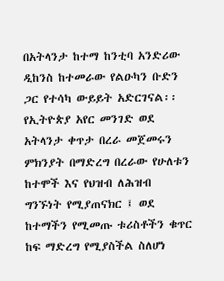በአትላንታ ከተማ ከንቲባ አንድሪው ዲከንስ ከተመራው የልዑካን ቡድን ጋር የተሳካ ውይይት አድርገናል፡፡ የኢትዮጵያ አየር መንገድ ወደ አትላንታ ቀጥታ በረራ መጀመሩን ምክንያት በማድረግ በረራው የሁለቱን ከተሞች እና የህዝብ ለሕዝብ ግንኙነት የሚያጠናክር ፤ ወደ ከተማችን የሚመጡ ቱሪስቶችን ቁጥር ከፍ ማድረግ የሚያስችል ስለሆነ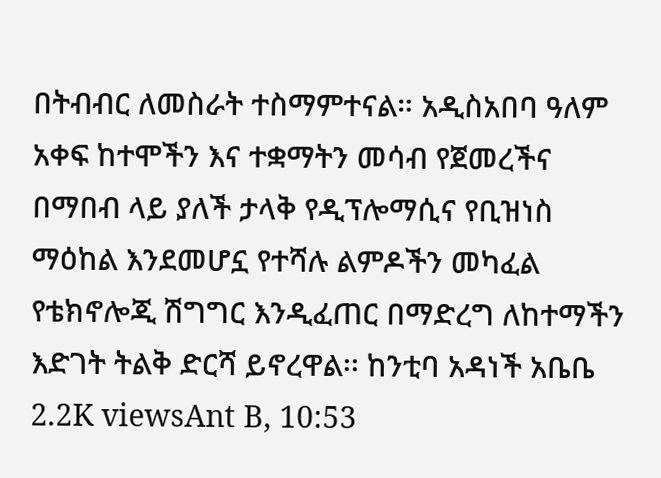በትብብር ለመስራት ተስማምተናል። አዲስአበባ ዓለም አቀፍ ከተሞችን እና ተቋማትን መሳብ የጀመረችና በማበብ ላይ ያለች ታላቅ የዲፕሎማሲና የቢዝነስ ማዕከል እንደመሆኗ የተሻሉ ልምዶችን መካፈል የቴክኖሎጂ ሽግግር እንዲፈጠር በማድረግ ለከተማችን እድገት ትልቅ ድርሻ ይኖረዋል፡፡ ከንቲባ አዳነች አቤቤ 2.2K viewsAnt B, 10:53